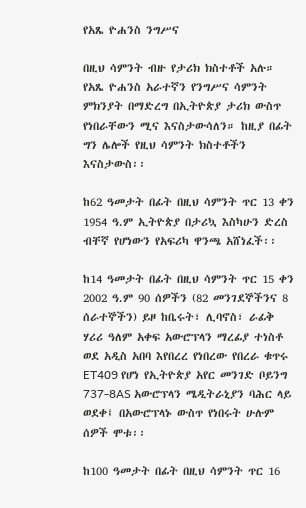የአጼ ዮሐንስ ንግሥና

በዚህ ሳምንት ብዙ የታሪክ ክስተቶች አሉ። የአጼ ዮሐንስ አራተኛን የንግሥና ሳምንት ምክንያት በማድረግ በኢትዮጵያ ታሪክ ውስጥ የነበራቸውን ሚና እናስታውሳለን። ከዚያ በፊት ግን ሌሎች የዚህ ሳምንት ክስተቶችን እናስታውስ፡፡

ከ62 ዓመታት በፊት በዚህ ሳምንት ጥር 13 ቀን 1954 ዓ.ም ኢትዮጵያ በታሪኳ እስካሁን ድረስ ብቸኛ የሆነውን የአፍሪካ ዋንጫ አሸነፈች፡፡

ከ14 ዓመታት በፊት በዚህ ሳምንት ጥር 15 ቀን 2002 ዓ.ም 90 ሰዎችን (82 መንገደኞችንና 8 ሰራተኞችን) ይዞ ከቤሩት፣ ሊባኖስ፣ ራፊቅ ሃሪሪ ዓለም አቀፍ አውሮፕላን ማረፊያ ተነስቶ ወደ አዲስ አበባ እየበረረ የነበረው የበረራ ቁጥሩ ET409 የሆነ የኢትዮጵያ አየር መንገድ ቦይንግ 737-8AS አውሮፕላን ሜዲትራኒያን ባሕር ላይ ወደቀ፤ በአውሮፕላኑ ውስጥ የነበሩት ሁሉም ሰዎች ሞቱ፡፡

ከ100 ዓመታት በፊት በዚህ ሳምንት ጥር 16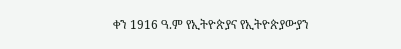ቀን 1916 ዓ.ም የኢትዮጵያና የኢትዮጵያውያን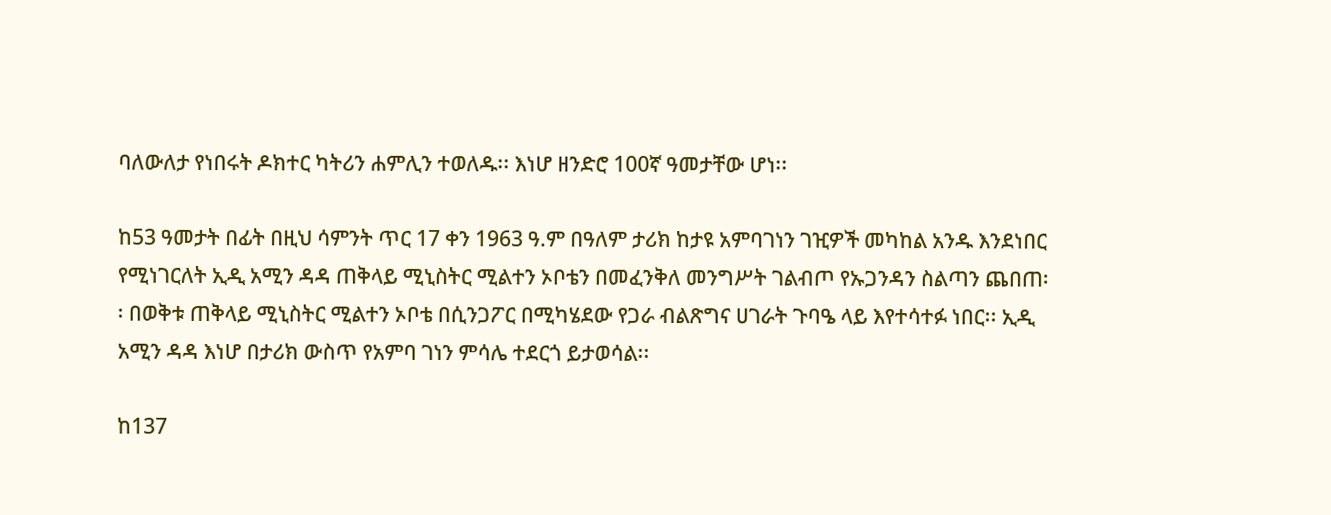ባለውለታ የነበሩት ዶክተር ካትሪን ሐምሊን ተወለዱ፡፡ እነሆ ዘንድሮ 100ኛ ዓመታቸው ሆነ፡፡

ከ53 ዓመታት በፊት በዚህ ሳምንት ጥር 17 ቀን 1963 ዓ.ም በዓለም ታሪክ ከታዩ አምባገነን ገዢዎች መካከል አንዱ እንደነበር የሚነገርለት ኢዲ አሚን ዳዳ ጠቅላይ ሚኒስትር ሚልተን ኦቦቴን በመፈንቅለ መንግሥት ገልብጦ የኡጋንዳን ስልጣን ጨበጠ፡፡ በወቅቱ ጠቅላይ ሚኒስትር ሚልተን ኦቦቴ በሲንጋፖር በሚካሄደው የጋራ ብልጽግና ሀገራት ጉባዔ ላይ እየተሳተፉ ነበር፡፡ ኢዲ አሚን ዳዳ እነሆ በታሪክ ውስጥ የአምባ ገነን ምሳሌ ተደርጎ ይታወሳል፡፡

ከ137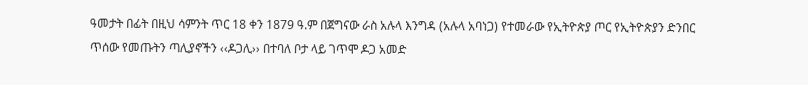ዓመታት በፊት በዚህ ሳምንት ጥር 18 ቀን 1879 ዓ.ም በጀግናው ራስ አሉላ እንግዳ (አሉላ አባነጋ) የተመራው የኢትዮጵያ ጦር የኢትዮጵያን ድንበር ጥሰው የመጡትን ጣሊያኖችን ‹‹ዶጋሊ›› በተባለ ቦታ ላይ ገጥሞ ዶጋ አመድ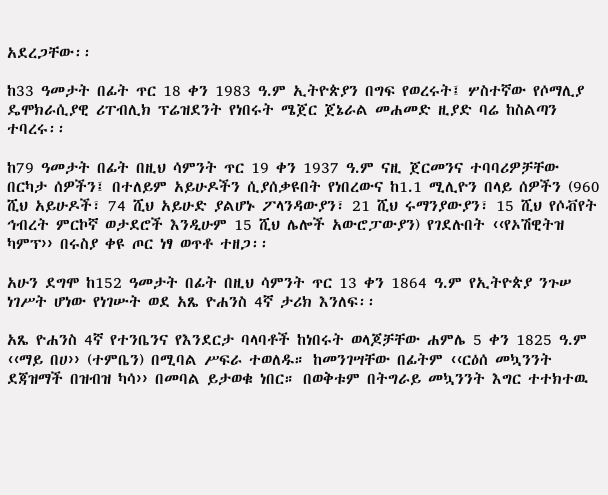አደረጋቸው፡፡

ከ33 ዓመታት በፊት ጥር 18 ቀን 1983 ዓ.ም ኢትዮጵያን በግፍ የወረሩት፤ ሦስተኛው የሶማሊያ ዴሞክራሲያዊ ሪፐብሊክ ፕሬዝደንት የነበሩት ሜጀር ጀኔራል መሐመድ ዚያድ ባሬ ከስልጣን ተባረሩ፡፡

ከ79 ዓመታት በፊት በዚህ ሳምንት ጥር 19 ቀን 1937 ዓ.ም ናዚ ጀርመንና ተባባሪዎቻቸው በርካታ ሰዎችን፤ በተለይም አይሁዶችን ሲያሰቃዩበት የነበረውና ከ1.1 ሚሊዮን በላይ ሰዎችን (960 ሺህ አይሁዶች፣ 74 ሺህ አይሁድ ያልሆኑ ፖላንዳውያን፣ 21 ሺህ ሩማንያውያን፣ 15 ሺህ የሶቭየት ኅብረት ምርኮኛ ወታደሮች እንዲሁም 15 ሺህ ሌሎች አውሮፓውያን) የገደሉበት ‹‹የኦሽዊትዝ ካምፕ›› በሩስያ ቀዩ ጦር ነፃ ወጥቶ ተዘጋ፡፡

አሁን ደግሞ ከ152 ዓመታት በፊት በዚህ ሳምንት ጥር 13 ቀን 1864 ዓ.ም የኢትዮጵያ ንጉሠ ነገሥት ሆነው የነገሡት ወደ አጼ ዮሐንስ 4ኛ ታሪክ እንለፍ፡፡

አጼ ዮሐንስ 4ኛ የተንቤንና የእንደርታ ባላባቶች ከነበሩት ወላጆቻቸው ሐምሌ 5 ቀን 1825 ዓ.ም ‹‹ማይ በሀ›› (ተምቤን) በሚባል ሥፍራ ተወለዱ። ከመንገሣቸው በፊትም ‹‹ርዕሰ መኳንንት ደጃዝማች በዝብዝ ካሳ›› በመባል ይታወቁ ነበር። በወቅቱም በትግራይ መኳንንት እግር ተተክተዉ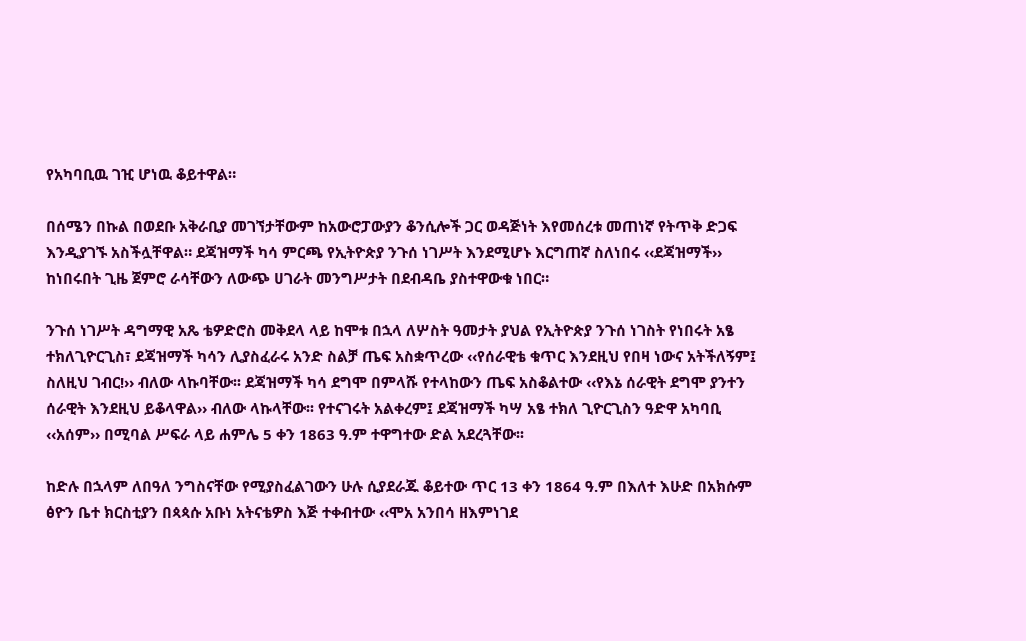የአካባቢዉ ገዢ ሆነዉ ቆይተዋል።

በሰሜን በኩል በወደቡ አቅራቢያ መገኘታቸውም ከአውሮፓውያን ቆንሲሎች ጋር ወዳጅነት እየመሰረቱ መጠነኛ የትጥቅ ድጋፍ እንዲያገኙ አስችሏቸዋል። ደጃዝማች ካሳ ምርጫ የኢትዮጵያ ንጉሰ ነገሥት እንደሚሆኑ እርግጠኛ ስለነበሩ ‹‹ደጃዝማች›› ከነበሩበት ጊዜ ጀምሮ ራሳቸውን ለውጭ ሀገራት መንግሥታት በደብዳቤ ያስተዋውቁ ነበር።

ንጉሰ ነገሥት ዳግማዊ አጼ ቴዎድሮስ መቅደላ ላይ ከሞቱ በኋላ ለሦስት ዓመታት ያህል የኢትዮጵያ ንጉሰ ነገስት የነበሩት አፄ ተክለጊዮርጊስ፣ ደጃዝማች ካሳን ሊያስፈራሩ አንድ ስልቻ ጤፍ አስቋጥረው ‹‹የሰራዊቴ ቁጥር እንደዚህ የበዛ ነውና አትችለኝም፤ ስለዚህ ገብር!›› ብለው ላኩባቸው፡፡ ደጃዝማች ካሳ ደግሞ በምላሹ የተላከውን ጤፍ አስቆልተው ‹‹የእኔ ሰራዊት ደግሞ ያንተን ሰራዊት እንደዚህ ይቆላዋል›› ብለው ላኩላቸው፡፡ የተናገሩት አልቀረም፤ ደጃዝማች ካሣ አፄ ተክለ ጊዮርጊስን ዓድዋ አካባቢ ‹‹አሰም›› በሚባል ሥፍራ ላይ ሐምሌ 5 ቀን 1863 ዓ.ም ተዋግተው ድል አደረጓቸው፡፡

ከድሉ በኋላም ለበዓለ ንግስናቸው የሚያስፈልገውን ሁሉ ሲያደራጁ ቆይተው ጥር 13 ቀን 1864 ዓ.ም በእለተ እሁድ በአክሱም ፅዮን ቤተ ክርስቲያን በጳጳሱ አቡነ አትናቴዎስ እጅ ተቀብተው ‹‹ሞአ አንበሳ ዘእምነገደ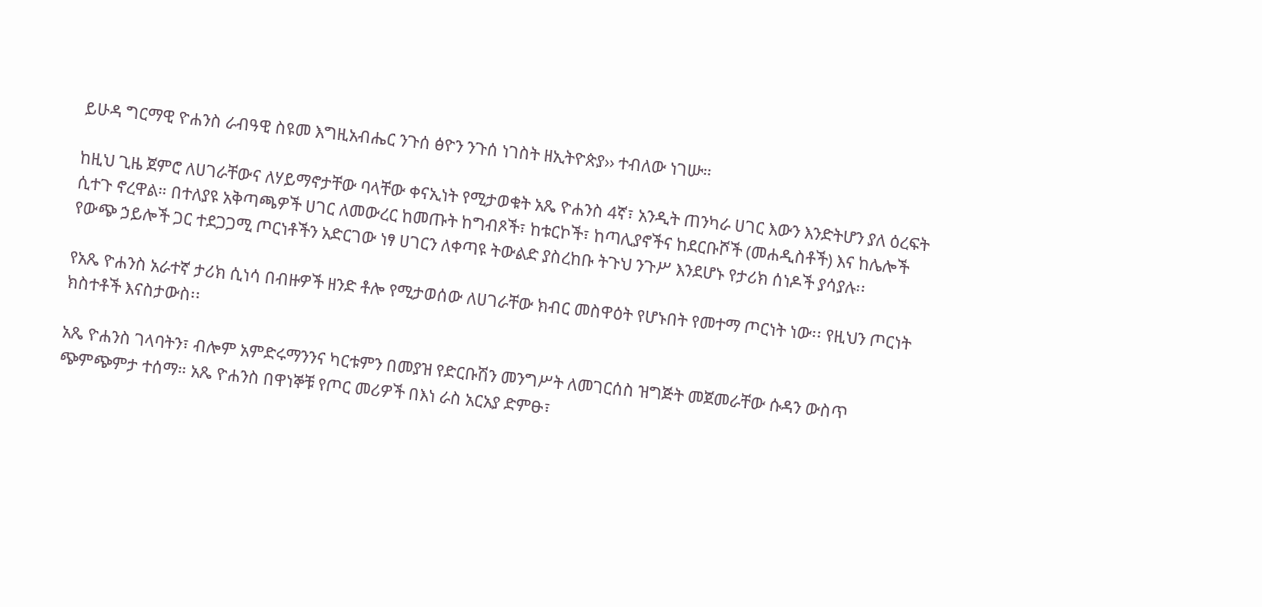ይሁዳ ግርማዊ ዮሐንስ ራብዓዊ ስዩመ እግዚአብሔር ንጉሰ ፅዮን ንጉሰ ነገስት ዘኢትዮጵያ›› ተብለው ነገሡ።

ከዚህ ጊዜ ጀምሮ ለሀገራቸውና ለሃይማኖታቸው ባላቸው ቀናኢነት የሚታወቁት አጼ ዮሐንስ 4ኛ፣ አንዲት ጠንካራ ሀገር እውን እንድትሆን ያለ ዕረፍት ሲተጉ ኖረዋል። በተለያዩ አቅጣጫዎች ሀገር ለመውረር ከመጡት ከግብጾች፣ ከቱርኮች፣ ከጣሊያኖችና ከደርቡሾች (መሐዲስቶች) እና ከሌሎች የውጭ ኃይሎች ጋር ተደጋጋሚ ጦርነቶችን አድርገው ነፃ ሀገርን ለቀጣዩ ትውልድ ያስረከቡ ትጉህ ንጉሥ እንደሆኑ የታሪክ ሰነዶች ያሳያሉ፡፡

የአጼ ዮሐንስ አራተኛ ታሪክ ሲነሳ በብዙዎች ዘንድ ቶሎ የሚታወሰው ለሀገራቸው ክብር መስዋዕት የሆኑበት የመተማ ጦርነት ነው፡፡ የዚህን ጦርነት ክስተቶች እናስታውስ፡፡

አጼ ዮሐንስ ገላባትን፣ ብሎም አምድሩማንንና ካርቱምን በመያዝ የድርቡሽን መንግሥት ለመገርሰስ ዝግጅት መጀመራቸው ሱዳን ውስጥ ጭምጭምታ ተሰማ። አጼ ዮሐንስ በዋነኞቹ የጦር መሪዎች በእነ ራስ አርአያ ድምፁ፣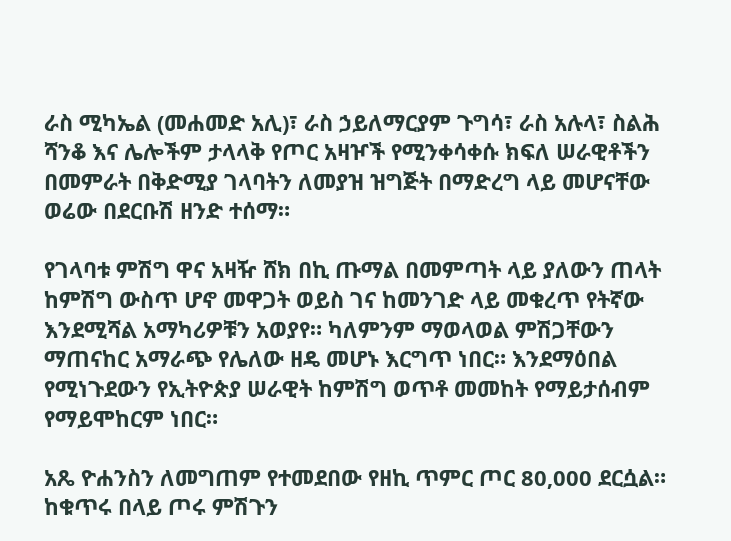ራስ ሚካኤል (መሐመድ አሊ)፣ ራስ ኃይለማርያም ጉግሳ፣ ራስ አሉላ፣ ስልሕ ሻንቆ እና ሌሎችም ታላላቅ የጦር አዛዦች የሚንቀሳቀሱ ክፍለ ሠራዊቶችን በመምራት በቅድሚያ ገላባትን ለመያዝ ዝግጅት በማድረግ ላይ መሆናቸው ወሬው በደርቡሽ ዘንድ ተሰማ።

የገላባቱ ምሽግ ዋና አዛዥ ሸክ በኪ ጡማል በመምጣት ላይ ያለውን ጠላት ከምሽግ ውስጥ ሆኖ መዋጋት ወይስ ገና ከመንገድ ላይ መቁረጥ የትኛው እንደሚሻል አማካሪዎቹን አወያየ። ካለምንም ማወላወል ምሽጋቸውን ማጠናከር አማራጭ የሌለው ዘዴ መሆኑ እርግጥ ነበር። እንደማዕበል የሚነጉደውን የኢትዮጵያ ሠራዊት ከምሽግ ወጥቶ መመከት የማይታሰብም የማይሞከርም ነበር።

አጼ ዮሐንስን ለመግጠም የተመደበው የዘኪ ጥምር ጦር 80‚000 ደርሷል። ከቁጥሩ በላይ ጦሩ ምሽጉን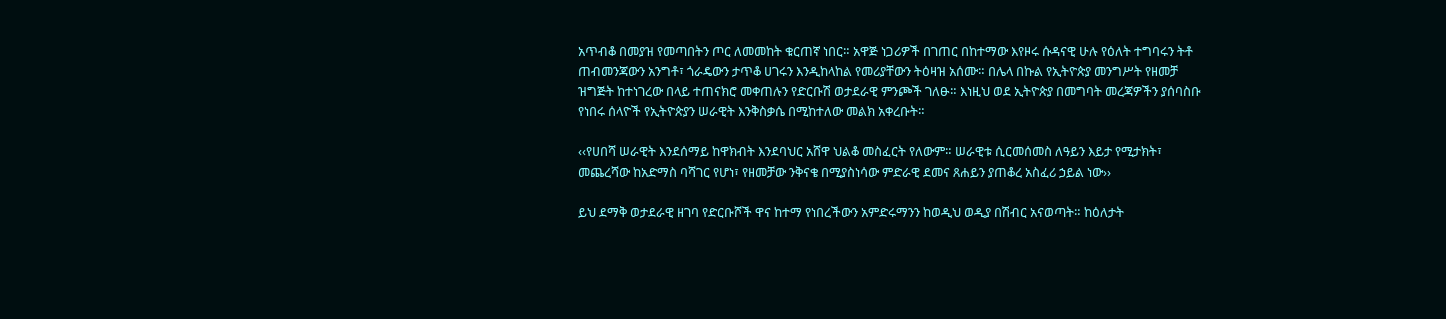አጥብቆ በመያዝ የመጣበትን ጦር ለመመከት ቁርጠኛ ነበር። አዋጅ ነጋሪዎች በገጠር በከተማው እየዞሩ ሱዳናዊ ሁሉ የዕለት ተግባሩን ትቶ ጠብመንጃውን አንግቶ፣ ጎራዴውን ታጥቆ ሀገሩን እንዲከላከል የመሪያቸውን ትዕዛዝ አሰሙ። በሌላ በኩል የኢትዮጵያ መንግሥት የዘመቻ ዝግጅት ከተነገረው በላይ ተጠናክሮ መቀጠሉን የድርቡሽ ወታደራዊ ምንጮች ገለፁ። እነዚህ ወደ ኢትዮጵያ በመግባት መረጃዎችን ያሰባስቡ የነበሩ ሰላዮች የኢትዮጵያን ሠራዊት እንቅስቃሴ በሚከተለው መልክ አቀረቡት።

‹‹የሀበሻ ሠራዊት እንደሰማይ ከዋክብት እንደባህር አሸዋ ህልቆ መስፈርት የለውም። ሠራዊቱ ሲርመሰመስ ለዓይን እይታ የሚታክት፣ መጨረሻው ከአድማስ ባሻገር የሆነ፣ የዘመቻው ንቅናቄ በሚያስነሳው ምድራዊ ደመና ጸሐይን ያጠቆረ አስፈሪ ኃይል ነው››

ይህ ደማቅ ወታደራዊ ዘገባ የድርቡሾች ዋና ከተማ የነበረችውን አምድሩማንን ከወዲህ ወዲያ በሽብር አናወጣት። ከዕለታት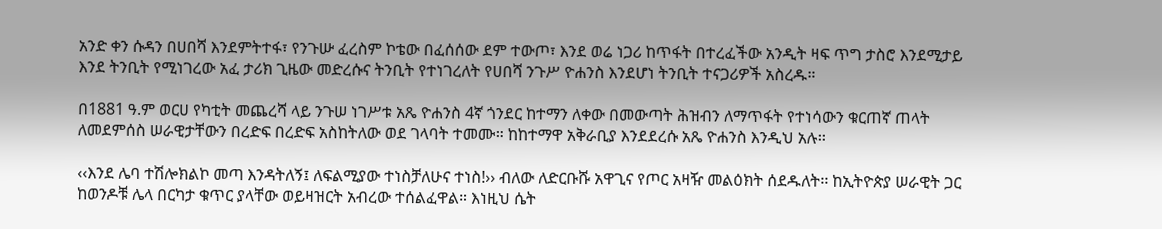አንድ ቀን ሱዳን በሀበሻ እንደምትተፋ፣ የንጉሡ ፈረስም ኮቴው በፈሰሰው ደም ተውጦ፣ እንደ ወሬ ነጋሪ ከጥፋት በተረፈችው አንዲት ዛፍ ጥግ ታስሮ እንደሚታይ እንደ ትንቢት የሚነገረው አፈ ታሪክ ጊዜው መድረሱና ትንቢት የተነገረለት የሀበሻ ንጉሥ ዮሐንስ እንደሆነ ትንቢት ተናጋሪዎች አስረዱ።

በ1881 ዓ.ም ወርሀ የካቲት መጨረሻ ላይ ንጉሠ ነገሥቱ አጼ ዮሐንስ 4ኛ ጎንደር ከተማን ለቀው በመውጣት ሕዝብን ለማጥፋት የተነሳውን ቁርጠኛ ጠላት ለመደምሰስ ሠራዊታቸውን በረድፍ በረድፍ አስከትለው ወደ ገላባት ተመሙ። ከከተማዋ አቅራቢያ እንደደረሱ አጼ ዮሐንስ እንዲህ አሉ፡፡

‹‹እንደ ሌባ ተሽሎክልኮ መጣ እንዳትለኝ፤ ለፍልሚያው ተነስቻለሁና ተነስ!›› ብለው ለድርቡሹ አዋጊና የጦር አዛዥ መልዕክት ሰደዱለት፡፡ ከኢትዮጵያ ሠራዊት ጋር ከወንዶቹ ሌላ በርካታ ቁጥር ያላቸው ወይዛዝርት አብረው ተሰልፈዋል። እነዚህ ሴት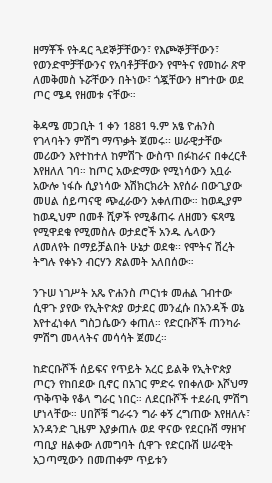ዘማቾች የትዳር ጓደኞቻቸውን፣ የእጮኞቻቸውን፣ የወንድሞቻቸውንና የአባቶቻቸውን የሞትና የመከራ ጽዋ ለመቅመስ ኑሯቸውን በትነው፣ ጎጇቸውን ዘግተው ወደ ጦር ሜዳ የዘመቱ ናቸው።

ቅዳሜ መጋቢት 1 ቀን 1881 ዓ.ም አፄ ዮሐንስ የገላባትን ምሽግ ማጥቃት ጀመሩ፡፡ ሠራዊታቸው መሪውን እየተከተለ ከምሽጉ ውስጥ በፉከራና በቀረርቶ እየዘለለ ገባ። ከጦር አውድማው የሚነሳውን አቧራ አውሎ ነፋሱ ሲያነሳው እሽክርክሪት እየሰራ በውጊያው መሀል ሰይጣናዊ ጭፈራውን አቀለጠው። ከወዲያም ከወዲህም በመቶ ሺዎች የሚቆጠሩ ለዘመን ፍጻሜ የሚዋደቁ የሚመስሉ ወታደሮች አንዱ ሌላውን ለመለየት በማይቻልበት ሁኔታ ወደቁ፡፡ የሞትና ሽረት ትግሉ የቀኑን ብርሃን ጽልመት አለበሰው።

ንጉሠ ነገሥት አጼ ዮሐንስ ጦርነቱ መሐል ገብተው ሲዋጉ ያየው የኢትዮጵያ ወታደር መንፈሱ በአንዳች ወኔ እየተፈነቀለ ግስጋሴውን ቀጠለ። የድርቡሾች ጠንካራ ምሽግ መላላትና መሳሳት ጀመረ።

ከድርቡሾች ሰይፍና የጥይት አረር ይልቅ የኢትዮጵያ ጦርን የከበደው ቢኖር በአገር ምድሩ የበቀለው እሾህማ ጥቅጥቅ የቆላ ግራር ነበር። ለደርቡሾች ተደራቢ ምሽግ ሆነላቸው። ሀበሾቹ ግራሩን ግራ ቀኝ ረግጠው እየዘለሉ፣ አንዳንድ ጊዜም እያቃጠሉ ወደ ዋናው የደርቡሽ ማዘዣ ጣቢያ ዘልቀው ለመግባት ሲዋጉ የድርቡሽ ሠራዊት አጋጣሚውን በመጠቀም ጥይቱን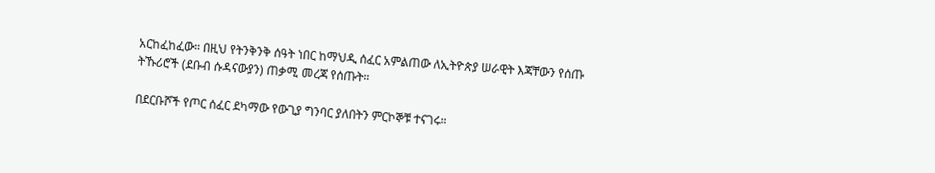አርከፈከፈው። በዚህ የትንቅንቅ ሰዓት ነበር ከማህዲ ሰፈር አምልጠው ለኢትዮጵያ ሠራዊት እጃቸውን የሰጡ ትኹሪሮች (ደቡብ ሱዳናውያን) ጠቃሚ መረጃ የሰጡት።

በደርቡሾች የጦር ሰፈር ደካማው የውጊያ ግንባር ያለበትን ምርኮኞቹ ተናገሩ።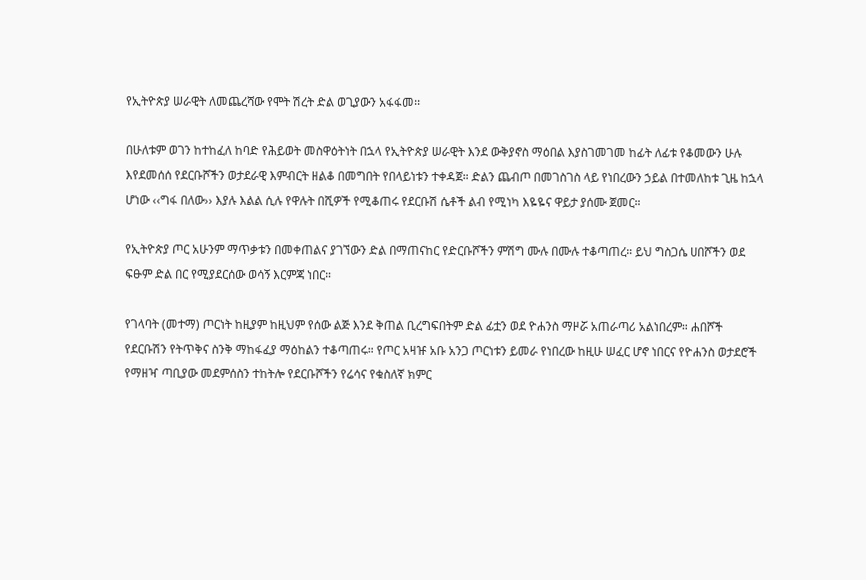የኢትዮጵያ ሠራዊት ለመጨረሻው የሞት ሽረት ድል ወጊያውን አፋፋመ፡፡

በሁለቱም ወገን ከተከፈለ ከባድ የሕይወት መስዋዕትነት በኋላ የኢትዮጵያ ሠራዊት እንደ ውቅያኖስ ማዕበል እያስገመገመ ከፊት ለፊቱ የቆመውን ሁሉ እየደመሰሰ የደርቡሾችን ወታደራዊ እምብርት ዘልቆ በመግበት የበላይነቱን ተቀዳጀ። ድልን ጨብጦ በመገስገስ ላይ የነበረውን ኃይል በተመለከቱ ጊዜ ከኋላ ሆነው ‹‹ግፋ በለው›› እያሉ እልል ሲሉ የዋሉት በሺዎች የሚቆጠሩ የደርቡሽ ሴቶች ልብ የሚነካ እዬዬና ዋይታ ያሰሙ ጀመር።

የኢትዮጵያ ጦር አሁንም ማጥቃቱን በመቀጠልና ያገኘውን ድል በማጠናከር የድርቡሾችን ምሽግ ሙሉ በሙሉ ተቆጣጠረ። ይህ ግስጋሴ ሀበሾችን ወደ ፍፁም ድል በር የሚያደርሰው ወሳኝ እርምጃ ነበር።

የገላባት (መተማ) ጦርነት ከዚያም ከዚህም የሰው ልጅ እንደ ቅጠል ቢረግፍበትም ድል ፊቷን ወደ ዮሐንስ ማዞሯ አጠራጣሪ አልነበረም። ሐበሾች የደርቡሽን የትጥቅና ስንቅ ማከፋፈያ ማዕከልን ተቆጣጠሩ። የጦር አዛዡ አቡ አንጋ ጦርነቱን ይመራ የነበረው ከዚሁ ሠፈር ሆኖ ነበርና የዮሐንስ ወታደሮች የማዘዣ ጣቢያው መደምሰስን ተከትሎ የደርቡሾችን የሬሳና የቁስለኛ ክምር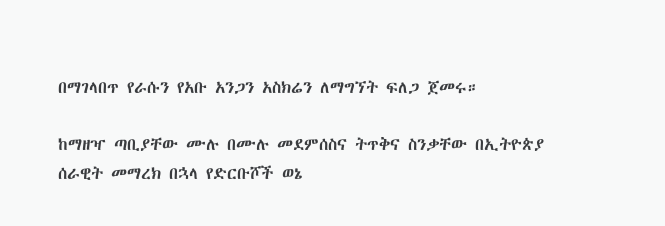በማገላበጥ የራሱን የአቡ አንጋን አስክሬን ለማግኘት ፍለጋ ጀመሩ።

ከማዘዣ ጣቢያቸው ሙሉ በሙሉ መደምሰስና ትጥቅና ስንቃቸው በኢትዮጵያ ሰራዊት መማረክ በኋላ የድርቡሾች ወኔ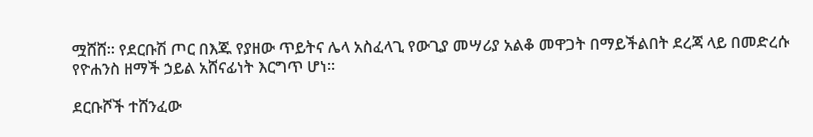ሟሸሸ። የደርቡሽ ጦር በእጁ የያዘው ጥይትና ሌላ አስፈላጊ የውጊያ መሣሪያ አልቆ መዋጋት በማይችልበት ደረጃ ላይ በመድረሱ የዮሐንስ ዘማች ኃይል አሸናፊነት እርግጥ ሆነ።

ደርቡሾች ተሸንፈው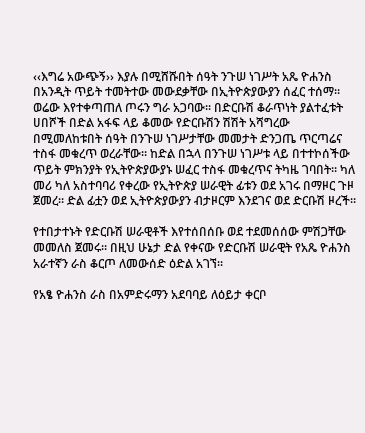‹‹እግሬ አውጭኝ›› እያሉ በሚሸሹበት ሰዓት ንጉሠ ነገሥት አጼ ዮሐንስ በአንዲት ጥይት ተመትተው መውደቃቸው በኢትዮጵያውያን ሰፈር ተሰማ። ወሬው እየተቀጣጠለ ጦሩን ግራ አጋባው፡፡ በድርቡሽ ቆራጥነት ያልተፈቱት ሀበሾች በድል አፋፍ ላይ ቆመው የድርቡሽን ሽሽት አሻግረው በሚመለከቱበት ሰዓት በንጉሠ ነገሥታቸው መመታት ድንጋጤ ጥርጣሬና ተስፋ መቁረጥ ወረራቸው። ከድል በኋላ በንጉሠ ነገሥቱ ላይ በተተኮሰችው ጥይት ምክንያት የኢትዮጵያውያኑ ሠፈር ተስፋ መቁረጥና ትካዜ ገባበት። ካለ መሪ ካለ አስተባባሪ የቀረው የኢትዮጵያ ሠራዊት ፊቱን ወደ አገሩ በማዞር ጉዞ ጀመረ። ድል ፊቷን ወደ ኢትዮጵያውያን ብታዞርም እንደገና ወደ ድርቡሽ ዞረች፡፡

የተበታተኑት የድርቡሽ ሠራዊቶች እየተሰበሰቡ ወደ ተደመሰሰው ምሽጋቸው መመለስ ጀመሩ። በዚህ ሁኔታ ድል የቀናው የድርቡሽ ሠራዊት የአጼ ዮሐንስ አራተኛን ራስ ቆርጦ ለመውሰድ ዕድል አገኘ፡፡

የአፄ ዮሐንስ ራስ በአምድሩማን አደባባይ ለዕይታ ቀርቦ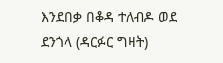እንደበቃ በቆዳ ተለብዶ ወደ ደንጎላ (ዳርፉር ግዛት)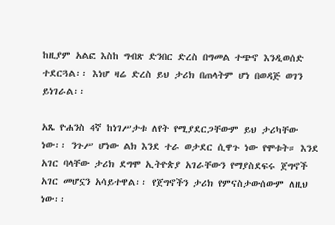ከዚያም አልፎ እስከ ግብጽ ድንበር ድረስ በግመል ተጭኖ እንዲወሰድ ተደርጓል፡፡ እነሆ ዛሬ ድረስ ይህ ታሪክ በጠላትም ሆነ በወዳጅ ወገን ይነገራል፡፡

አጼ ዮሐንስ 4ኛ ከነገሥታቱ ለየት የሚያደርጋቸውም ይህ ታሪካቸው ነው፡፡ ንጉሥ ሆነው ልክ እንደ ተራ ወታደር ሲዋጉ ነው የሞቱት። እንደ አገር ባላቸው ታሪክ ደግሞ ኢትዮጵያ አገራቸውን የማያስደፍሩ ጀግኖች አገር መሆኗን አሳይተዋል፡፡ የጀግኖችን ታሪክ የምናስታውሰውም ለዚህ ነው፡፡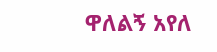ዋለልኝ አየለ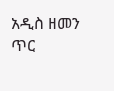አዲስ ዘመን ጥር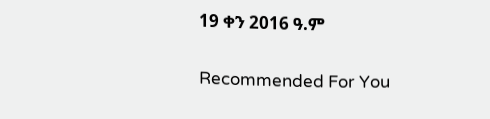19 ቀን 2016 ዓ.ም

Recommended For You